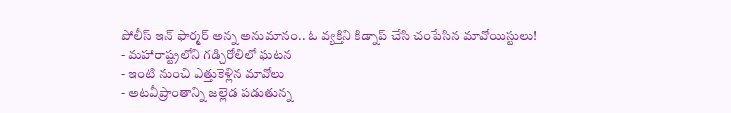పోలీస్ ఇన్ ఫార్మర్ అన్న అనుమానం.. ఓ వ్యక్తిని కిడ్నాప్ చేసి చంపేసిన మావోయిస్టులు!
- మహారాష్ట్రలోని గడ్చిరోలిలో ఘటన
- ఇంటి నుంచి ఎత్తుకెళ్లిన మావోలు
- అటవీప్రాంతాన్ని జల్లెడ పడుతున్న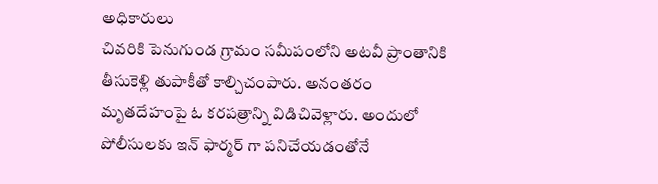అధికారులు
చివరికి పెనుగుండ గ్రామం సమీపంలోని అటవీ ప్రాంతానికి తీసుకెళ్లి తుపాకీతో కాల్చిచంపారు. అనంతరం మృతదేహంపై ఓ కరపత్రాన్ని విడిచివెళ్లారు. అందులో పోలీసులకు ఇన్ ఫార్మర్ గా పనిచేయడంతోనే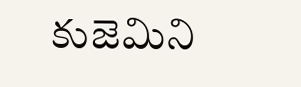కుజెమిని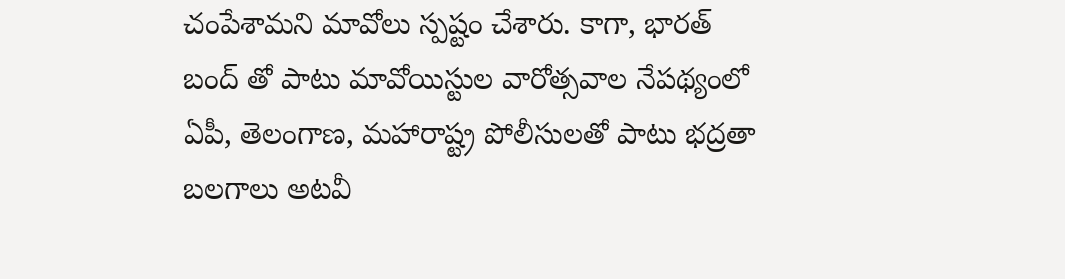చంపేశామని మావోలు స్పష్టం చేశారు. కాగా, భారత్ బంద్ తో పాటు మావోయిస్టుల వారోత్సవాల నేపథ్యంలో ఏపీ, తెలంగాణ, మహారాష్ట్ర పోలీసులతో పాటు భద్రతా బలగాలు అటవీ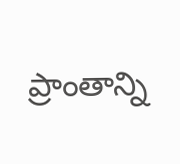ప్రాంతాన్ని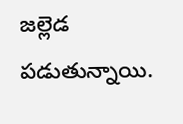జల్లెడ పడుతున్నాయి.